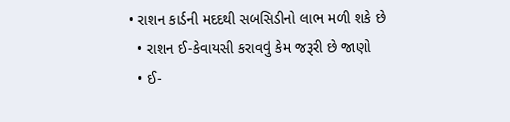• રાશન કાર્ડની મદદથી સબસિડીનો લાભ મળી શકે છે
  • રાશન ઈ-કેવાયસી કરાવવું કેમ જરૂરી છે જાણો
  • ઈ-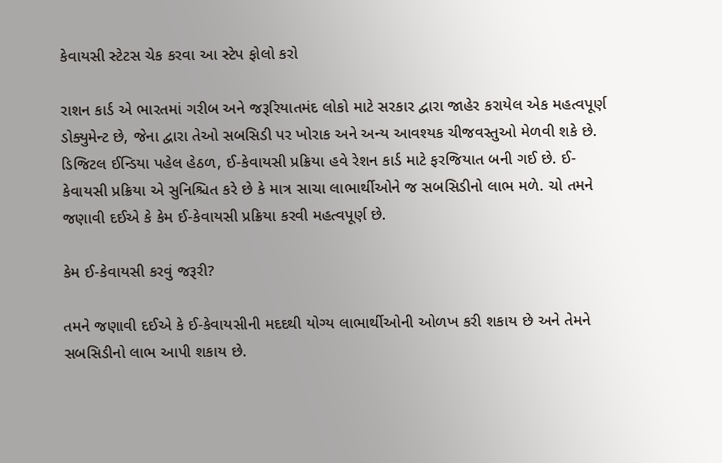કેવાયસી સ્ટેટસ ચેક કરવા આ સ્ટેપ ફોલો કરો

રાશન કાર્ડ એ ભારતમાં ગરીબ અને જરૂરિયાતમંદ લોકો માટે સરકાર દ્વારા જાહેર કરાયેલ એક મહત્વપૂર્ણ ડોક્યુમેન્ટ છે, જેના દ્વારા તેઓ સબસિડી પર ખોરાક અને અન્ય આવશ્યક ચીજવસ્તુઓ મેળવી શકે છે. ડિજિટલ ઈન્ડિયા પહેલ હેઠળ, ઈ-કેવાયસી પ્રક્રિયા હવે રેશન કાર્ડ માટે ફરજિયાત બની ગઈ છે. ઈ-કેવાયસી પ્રક્રિયા એ સુનિશ્ચિત કરે છે કે માત્ર સાચા લાભાર્થીઓને જ સબસિડીનો લાભ મળે. ચો તમને જણાવી દઈએ કે કેમ ઈ-કેવાયસી પ્રક્રિયા કરવી મહત્વપૂર્ણ છે.

કેમ ઈ-કેવાયસી કરવું જરૂરી?

તમને જણાવી દઈએ કે ઈ-કેવાયસીની મદદથી યોગ્ય લાભાર્થીઓની ઓળખ કરી શકાય છે અને તેમને સબસિડીનો લાભ આપી શકાય છે.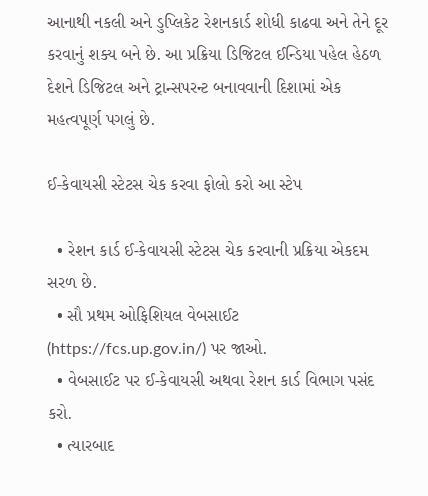આનાથી નકલી અને ડુપ્લિકેટ રેશનકાર્ડ શોધી કાઢવા અને તેને દૂર કરવાનું શક્ય બને છે. આ પ્રક્રિયા ડિજિટલ ઈન્ડિયા પહેલ હેઠળ દેશને ડિજિટલ અને ટ્રાન્સપરન્ટ બનાવવાની દિશામાં એક મહત્વપૂર્ણ પગલું છે.

ઈ-કેવાયસી સ્ટેટસ ચેક કરવા ફોલો કરો આ સ્ટેપ

  • રેશન કાર્ડ ઈ-કેવાયસી સ્ટેટસ ચેક કરવાની પ્રક્રિયા એકદમ સરળ છે.
  • સૌ પ્રથમ ઓફિશિયલ વેબસાઈટ (https://fcs.up.gov.in/) પર જાઓ.
  • વેબસાઈટ પર ઈ-કેવાયસી અથવા રેશન કાર્ડ વિભાગ પસંદ કરો.
  • ત્યારબાદ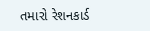તમારો રેશનકાર્ડ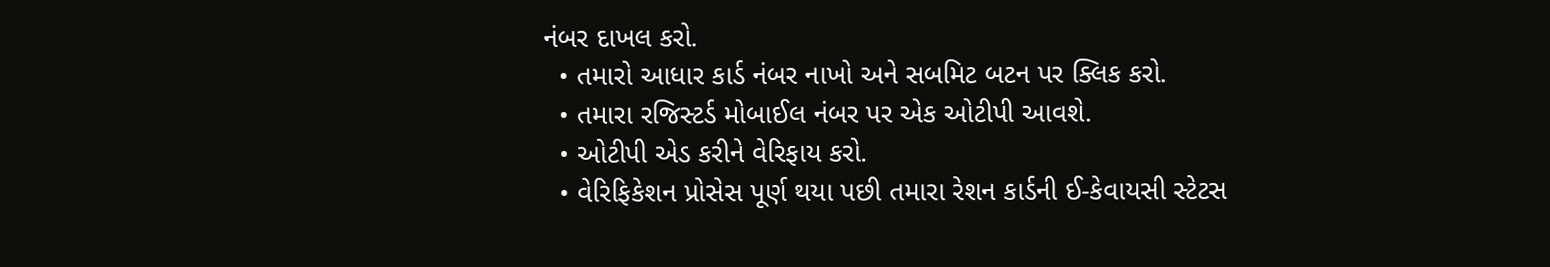નંબર દાખલ કરો.
  • તમારો આધાર કાર્ડ નંબર નાખો અને સબમિટ બટન પર ક્લિક કરો.
  • તમારા રજિસ્ટર્ડ મોબાઈલ નંબર પર એક ઓટીપી આવશે.
  • ઓટીપી એડ કરીને વેરિફાય કરો.
  • વેરિફિકેશન પ્રોસેસ પૂર્ણ થયા પછી તમારા રેશન કાર્ડની ઈ-કેવાયસી સ્ટેટસ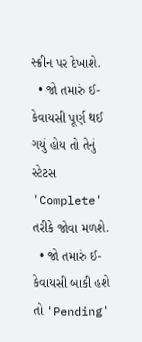સ્ક્રીન પર દેખાશે.
  • જો તમારું ઈ-કેવાયસી પૂર્ણ થઈ ગયું હોય તો તેનું સ્ટેટસ 'Complete' તરીકે જોવા મળશે.
  • જો તમારું ઈ-કેવાયસી બાકી હશે તો 'Pending'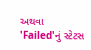અથવા 'Failed'નું સ્ટેટસ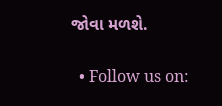જોવા મળશે.


  • Follow us on: